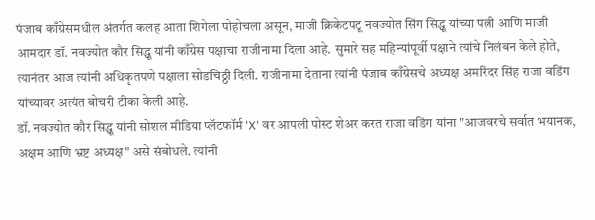पंजाब काँग्रेसमधील अंतर्गत कलह आता शिगेला पोहोचला असून, माजी क्रिकेटपटू नवज्योत सिंग सिद्धू यांच्या पत्नी आणि माजी आमदार डॉ. नवज्योत कौर सिद्धू यांनी काँग्रेस पक्षाचा राजीनामा दिला आहे. सुमारे सह महिन्यांपूर्वी पक्षाने त्यांचे निलंबन केले होते, त्यानंतर आज त्यांनी अधिकृतपणे पक्षाला सोडचिठ्ठी दिली. राजीनामा देताना त्यांनी पंजाब काँग्रेसचे अध्यक्ष अमरिंदर सिंह राजा वडिंग यांच्यावर अत्यंत बोचरी टीका केली आहे.
डॉ. नवज्योत कौर सिद्धू यांनी सोशल मीडिया प्लॅटफॉर्म 'X' वर आपली पोस्ट शेअर करत राजा वडिंग यांना "आजवरचे सर्वात भयानक, अक्षम आणि भ्रष्ट अध्यक्ष" असे संबोधले. त्यांनी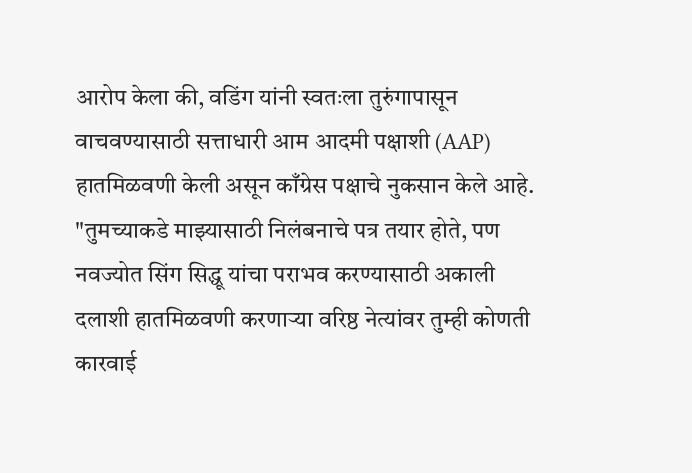आरोप केला की, वडिंग यांनी स्वतःला तुरुंगापासून वाचवण्यासाठी सत्ताधारी आम आदमी पक्षाशी (AAP) हातमिळवणी केली असून काँग्रेस पक्षाचे नुकसान केले आहे. "तुमच्याकडे माझ्यासाठी निलंबनाचे पत्र तयार होते, पण नवज्योत सिंग सिद्धू यांचा पराभव करण्यासाठी अकाली दलाशी हातमिळवणी करणाऱ्या वरिष्ठ नेत्यांवर तुम्ही कोणती कारवाई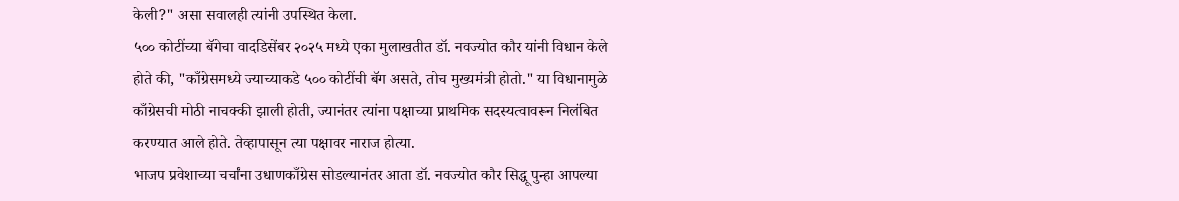केली?" असा सवालही त्यांनी उपस्थित केला.
५०० कोटींच्या बॅगेचा वादडिसेंबर २०२५ मध्ये एका मुलाखतीत डॉ. नवज्योत कौर यांनी विधान केले होते की, "काँग्रेसमध्ये ज्याच्याकडे ५०० कोटींची बॅग असते, तोच मुख्यमंत्री होतो." या विधानामुळे काँग्रेसची मोठी नाचक्की झाली होती, ज्यानंतर त्यांना पक्षाच्या प्राथमिक सदस्यत्वावरून निलंबित करण्यात आले होते. तेव्हापासून त्या पक्षावर नाराज होत्या.
भाजप प्रवेशाच्या चर्चांना उधाणकाँग्रेस सोडल्यानंतर आता डॉ. नवज्योत कौर सिद्धू पुन्हा आपल्या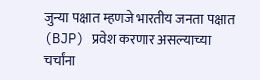जुन्या पक्षात म्हणजे भारतीय जनता पक्षात (BJP) प्रवेश करणार असल्याच्या चर्चांना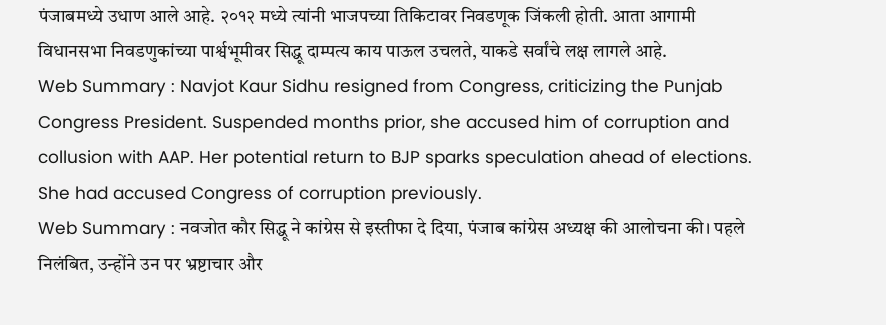पंजाबमध्ये उधाण आले आहे. २०१२ मध्ये त्यांनी भाजपच्या तिकिटावर निवडणूक जिंकली होती. आता आगामी विधानसभा निवडणुकांच्या पार्श्वभूमीवर सिद्धू दाम्पत्य काय पाऊल उचलते, याकडे सर्वांचे लक्ष लागले आहे.
Web Summary : Navjot Kaur Sidhu resigned from Congress, criticizing the Punjab Congress President. Suspended months prior, she accused him of corruption and collusion with AAP. Her potential return to BJP sparks speculation ahead of elections. She had accused Congress of corruption previously.
Web Summary : नवजोत कौर सिद्धू ने कांग्रेस से इस्तीफा दे दिया, पंजाब कांग्रेस अध्यक्ष की आलोचना की। पहले निलंबित, उन्होंने उन पर भ्रष्टाचार और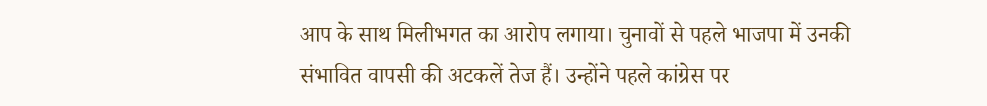आप के साथ मिलीभगत का आरोप लगाया। चुनावों से पहले भाजपा में उनकी संभावित वापसी की अटकलें तेज हैं। उन्होंने पहले कांग्रेस पर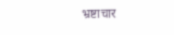भ्रष्टाचार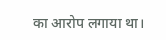का आरोप लगाया था।